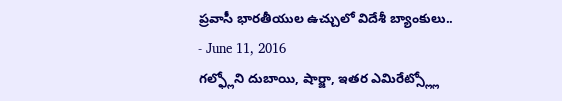ప్రవాసీ భారతీయుల ఉచ్చులో విదేశీ బ్యాంకులు..
- June 11, 2016
గల్ఫ్లోని దుబాయి, షార్జా, ఇతర ఎమిరేట్స్ల్లో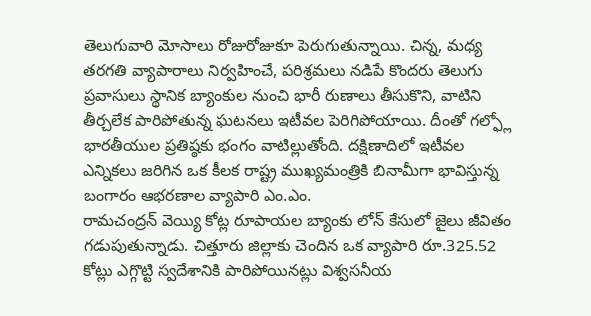తెలుగువారి మోసాలు రోజురోజుకూ పెరుగుతున్నాయి. చిన్న, మధ్య తరగతి వ్యాపారాలు నిర్వహించే, పరిశ్రమలు నడిపే కొందరు తెలుగు ప్రవాసులు స్థానిక బ్యాంకుల నుంచి భారీ రుణాలు తీసుకొని, వాటిని తీర్చలేక పారిపోతున్న ఘటనలు ఇటీవల పెరిగిపోయాయి. దీంతో గల్ఫ్లో భారతీయుల ప్రతిష్ఠకు భంగం వాటిల్లుతోంది. దక్షిణాదిలో ఇటీవల ఎన్నికలు జరిగిన ఒక కీలక రాష్ట్ర ముఖ్యమంత్రికి బినామీగా భావిస్తున్న బంగారం ఆభరణాల వ్యాపారి ఎం.ఎం.
రామచంద్రన్ వెయ్యి కోట్ల రూపాయల బ్యాంకు లోన్ కేసులో జైలు జీవితం గడుపుతున్నాడు. చిత్తూరు జిల్లాకు చెందిన ఒక వ్యాపారి రూ.325.52 కోట్లు ఎగ్గొట్టి స్వదేశానికి పారిపోయినట్లు విశ్వసనీయ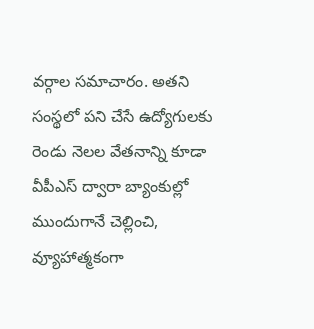వర్గాల సమాచారం. అతని సంస్థలో పని చేసే ఉద్యోగులకు రెండు నెలల వేతనాన్ని కూడా వీపీఎస్ ద్వారా బ్యాంకుల్లో ముందుగానే చెల్లించి, వ్యూహాత్మకంగా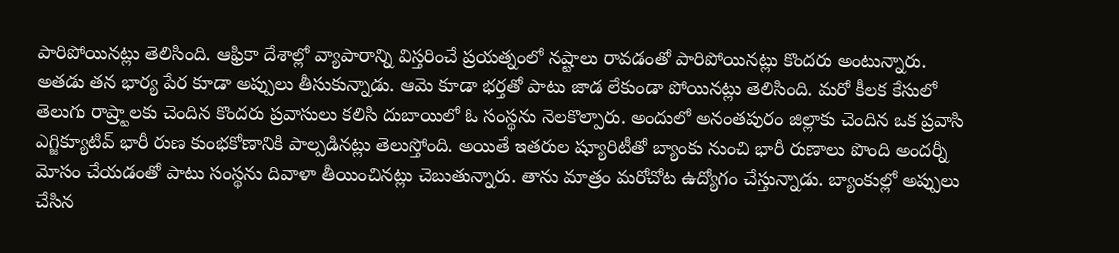పారిపోయినట్లు తెలిసింది. ఆఫ్రికా దేశాల్లో వ్యాపారాన్ని విస్తరించే ప్రయత్నంలో నష్టాలు రావడంతో పారిపోయినట్లు కొందరు అంటున్నారు. అతడు తన భార్య పేర కూడా అప్పులు తీసుకున్నాడు. ఆమె కూడా భర్తతో పాటు జాడ లేకుండా పోయినట్లు తెలిసింది. మరో కీలక కేసులో తెలుగు రాష్ర్టాలకు చెందిన కొందరు ప్రవాసులు కలిసి దుబాయిలో ఓ సంస్థను నెలకొల్పారు. అందులో అనంతపురం జిల్లాకు చెందిన ఒక ప్రవాసి ఎగ్జిక్యూటివ్ భారీ రుణ కుంభకోణానికి పాల్పడినట్లు తెలుస్తోంది. అయితే ఇతరుల ష్యూరిటీతో బ్యాంకు నుంచి భారీ రుణాలు పొంది అందర్నీ మోసం చేయడంతో పాటు సంస్థను దివాళా తీయించినట్లు చెబుతున్నారు. తాను మాత్రం మరోచోట ఉద్యోగం చేస్తున్నాడు. బ్యాంకుల్లో అప్పులు చేసిన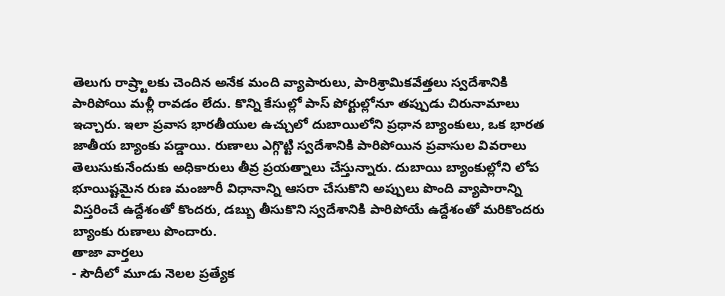తెలుగు రాష్ర్టాలకు చెందిన అనేక మంది వ్యాపారులు, పారిశ్రామికవేత్తలు స్వదేశానికి పారిపోయి మళ్లీ రావడం లేదు. కొన్ని కేసుల్లో పాస్ పోర్టుల్లోనూ తప్పుడు చిరునామాలు ఇచ్చారు. ఇలా ప్రవాస భారతీయుల ఉచ్చులో దుబాయిలోని ప్రధాన బ్యాంకులు, ఒక భారత జాతీయ బ్యాంకు పడ్డాయి. రుణాలు ఎగ్గొట్టి స్వదేశానికి పారిపోయిన ప్రవాసుల వివరాలు తెలుసుకునేందుకు అధికారులు తీవ్ర ప్రయత్నాలు చేస్తున్నారు. దుబాయి బ్యాంకుల్లోని లోప భూయిష్టమైన రుణ మంజూరీ విధానాన్ని ఆసరా చేసుకొని అప్పులు పొంది వ్యాపారాన్ని విస్తరించే ఉద్దేశంతో కొందరు, డబ్బు తీసుకొని స్వదేశానికి పారిపోయే ఉద్దేశంతో మరికొందరు బ్యాంకు రుణాలు పొందారు.
తాజా వార్తలు
- సౌదీలో మూడు నెలల ప్రత్యేక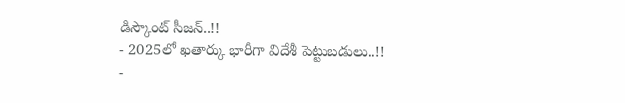డిస్కౌంట్ సీజన్..!!
- 2025లో ఖతార్కు భారీగా విదేశీ పెట్టుబడులు..!!
-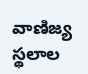వాణిజ్య స్థలాల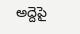అద్దెపై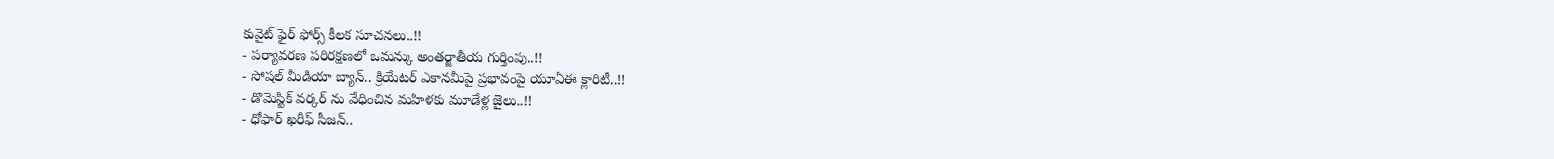కువైట్ ఫైర్ ఫోర్స్ కీలక సూచనలు..!!
- పర్యావరణ పరిరక్షణలో ఒమన్కు అంతర్జాతీయ గుర్తింపు..!!
- సోషల్ మీడియా బ్యాన్.. క్రియేటర్ ఎకానమీపై ప్రభావంపై యూఏఈ క్లారిటీ..!!
- డొమెస్టిక్ వర్కర్ ను వేధించిన మహిళకు మూడేళ్ల జైలు..!!
- ధోఫార్ ఖరీఫ్ సీజన్..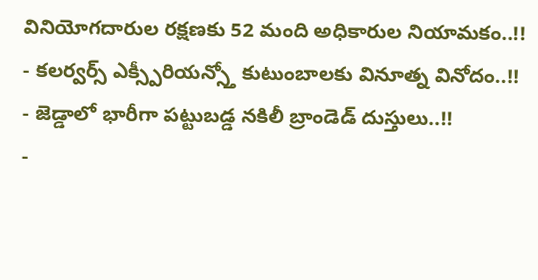వినియోగదారుల రక్షణకు 52 మంది అధికారుల నియామకం..!!
- కలర్వర్స్ ఎక్స్పీరియన్స్తో కుటుంబాలకు వినూత్న వినోదం..!!
- జెడ్డాలో భారీగా పట్టుబడ్డ నకిలీ బ్రాండెడ్ దుస్తులు..!!
-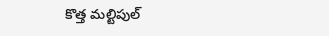కొత్త మల్టిపుల్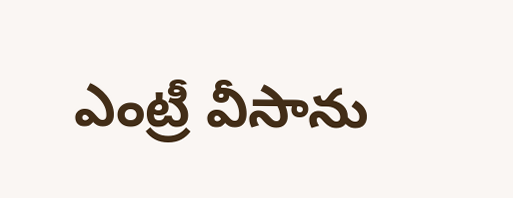ఎంట్రీ వీసాను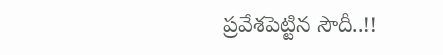ప్రవేశపెట్టిన సౌదీ..!!